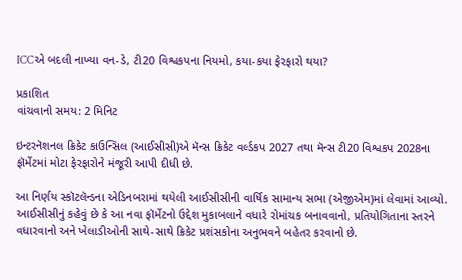ICCએ બદલી નાખ્યા વન-ડે, ટી20 વિશ્વકપના નિયમો, કયા-કયા ફેરફારો થયા?

પ્રકાશિત
વાંચવાનો સમય: 2 મિનિટ

ઇન્ટરનૅશનલ ક્રિકેટ કાઉન્સિલ (આઈસીસી)એ મૅન્સ ક્રિકેટ વર્લ્ડકપ 2027 તથા મૅન્સ ટી20 વિશ્વકપ 2028ના ફૉર્મેટમાં મોટા ફેરફારોને મંજૂરી આપી દીધી છે.

આ નિર્ણય સ્કૉટલૅન્ડના એડિનબરામાં થયેલી આઈસીસીની વાર્ષિક સામાન્ય સભા (એજીએમ)માં લેવામાં આવ્યો. આઈસીસીનું કહેવું છે કે આ નવા ફૉર્મેટનો ઉદ્દેશ મુકાબલાને વધારે રોમાંચક બનાવવાનો, પ્રતિયોગિતાના સ્તરને વધારવાનો અને ખેલાડીઓની સાથે-સાથે ક્રિકેટ પ્રશંસકોના અનુભવને બહેતર કરવાનો છે.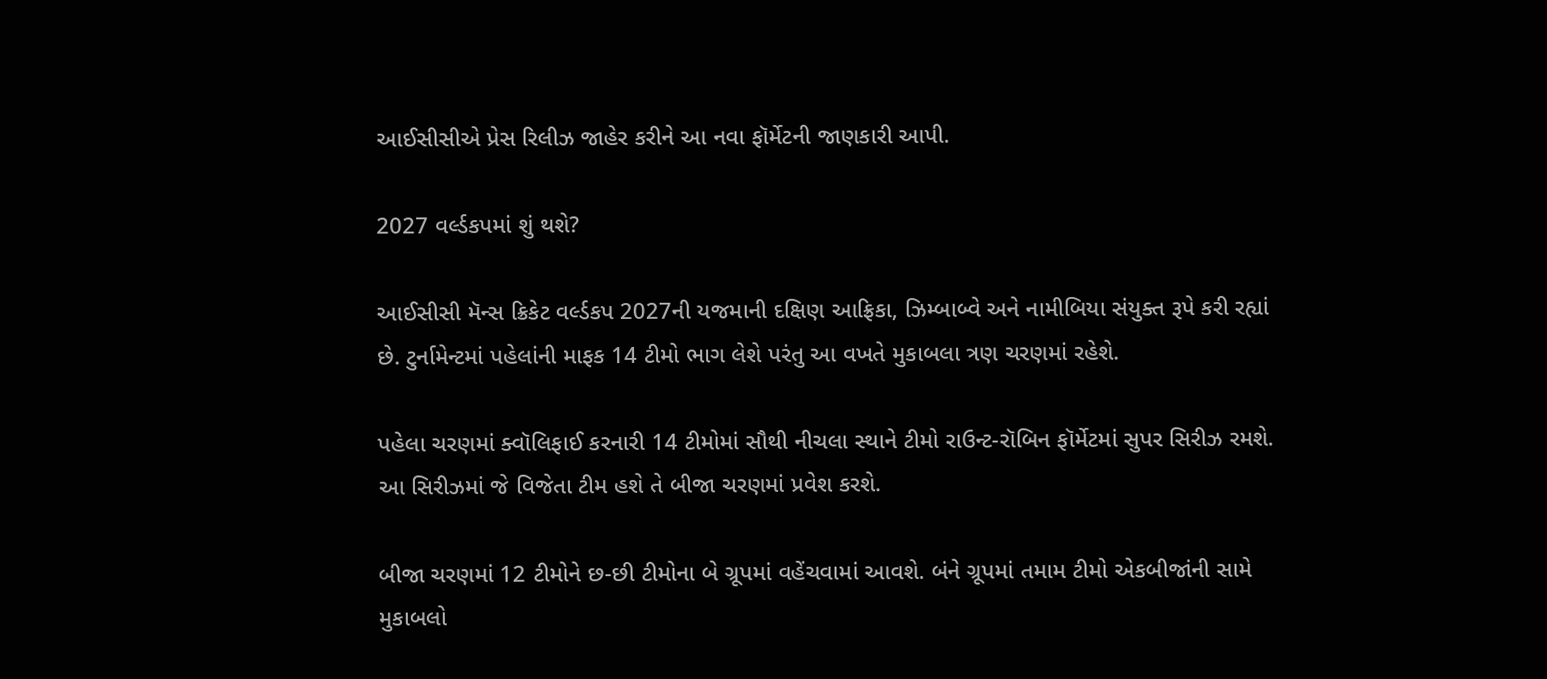આઈસીસીએ પ્રેસ રિલીઝ જાહેર કરીને આ નવા ફૉર્મેટની જાણકારી આપી.

2027 વર્લ્ડકપમાં શું થશે?

આઈસીસી મૅન્સ ક્રિકેટ વર્લ્ડકપ 2027ની યજમાની દક્ષિણ આફ્રિકા, ઝિમ્બાબ્વે અને નામીબિયા સંયુક્ત રૂપે કરી રહ્યાં છે. ટુર્નામેન્ટમાં પહેલાંની માફક 14 ટીમો ભાગ લેશે પરંતુ આ વખતે મુકાબલા ત્રણ ચરણમાં રહેશે.

પહેલા ચરણમાં ક્વૉલિફાઈ કરનારી 14 ટીમોમાં સૌથી નીચલા સ્થાને ટીમો રાઉન્ટ-રૉબિન ફૉર્મેટમાં સુપર સિરીઝ રમશે. આ સિરીઝમાં જે વિજેતા ટીમ હશે તે બીજા ચરણમાં પ્રવેશ કરશે.

બીજા ચરણમાં 12 ટીમોને છ-છી ટીમોના બે ગ્રૂપમાં વહેંચવામાં આવશે. બંને ગ્રૂપમાં તમામ ટીમો એકબીજાંની સામે મુકાબલો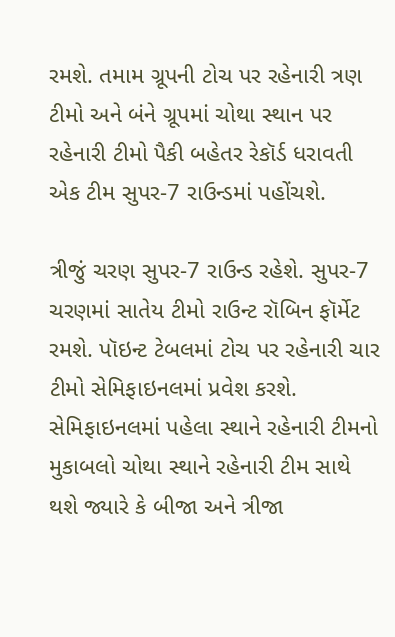રમશે. તમામ ગ્રૂપની ટોચ પર રહેનારી ત્રણ ટીમો અને બંને ગ્રૂપમાં ચોથા સ્થાન પર રહેનારી ટીમો પૈકી બહેતર રેકૉર્ડ ધરાવતી એક ટીમ સુપર-7 રાઉન્ડમાં પહોંચશે.

ત્રીજું ચરણ સુપર-7 રાઉન્ડ રહેશે. સુપર-7 ચરણમાં સાતેય ટીમો રાઉન્ટ રૉબિન ફૉર્મેટ રમશે. પૉઇન્ટ ટેબલમાં ટોચ પર રહેનારી ચાર ટીમો સેમિફાઇનલમાં પ્રવેશ કરશે. સેમિફાઇનલમાં પહેલા સ્થાને રહેનારી ટીમનો મુકાબલો ચોથા સ્થાને રહેનારી ટીમ સાથે થશે જ્યારે કે બીજા અને ત્રીજા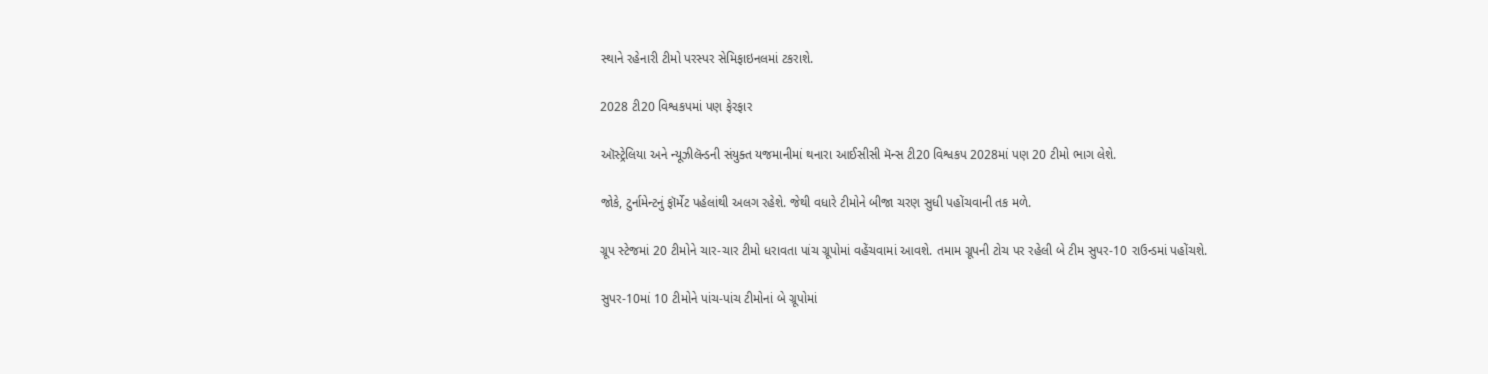સ્થાને રહેનારી ટીમો પરસ્પર સેમિફાઇનલમાં ટકરાશે.

2028 ટી20 વિશ્વકપમાં પણ ફેરફાર

ઑસ્ટ્રેલિયા અને ન્યૂઝીલૅન્ડની સંયુક્ત યજમાનીમાં થનારા આઈસીસી મૅન્સ ટી20 વિશ્વકપ 2028માં પણ 20 ટીમો ભાગ લેશે.

જોકે, ટુર્નામેન્ટનું ફૉર્મેટ પહેલાંથી અલગ રહેશે. જેથી વધારે ટીમોને બીજા ચરણ સુધી પહોંચવાની તક મળે.

ગ્રૂપ સ્ટેજમાં 20 ટીમોને ચાર-ચાર ટીમો ધરાવતા પાંચ ગ્રૂપોમાં વહેંચવામાં આવશે. તમામ ગ્રૂપની ટોચ પર રહેલી બે ટીમ સુપર-10 રાઉન્ડમાં પહોંચશે.

સુપર-10માં 10 ટીમોને પાંચ-પાંચ ટીમોનાં બે ગ્રૂપોમાં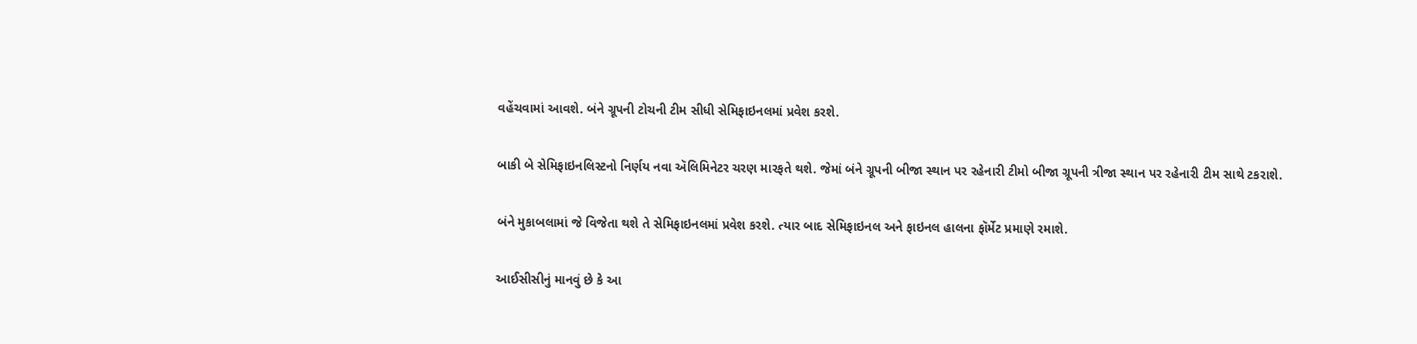વહેંચવામાં આવશે. બંને ગ્રૂપની ટોચની ટીમ સીધી સેમિફાઇનલમાં પ્રવેશ કરશે.

બાકી બે સેમિફાઇનલિસ્ટનો નિર્ણય નવા ઍલિમિનેટર ચરણ મારફતે થશે. જેમાં બંને ગ્રૂપની બીજા સ્થાન પર રહેનારી ટીમો બીજા ગ્રૂપની ત્રીજા સ્થાન પર રહેનારી ટીમ સાથે ટકરાશે.

બંને મુકાબલામાં જે વિજેતા થશે તે સેમિફાઇનલમાં પ્રવેશ કરશે. ત્યાર બાદ સેમિફાઇનલ અને ફાઇનલ હાલના ફૉર્મેટ પ્રમાણે રમાશે.

આઈસીસીનું માનવું છે કે આ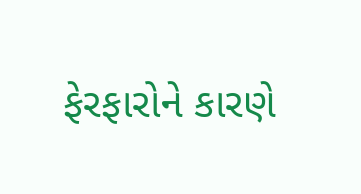ફેરફારોને કારણે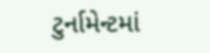ટુર્નામેન્ટમાં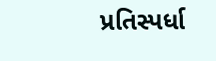પ્રતિસ્પર્ધા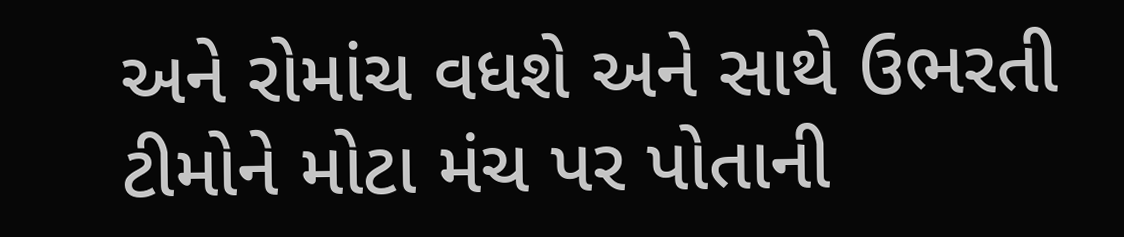અને રોમાંચ વધશે અને સાથે ઉભરતી ટીમોને મોટા મંચ પર પોતાની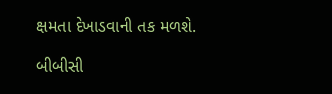ક્ષમતા દેખાડવાની તક મળશે.

બીબીસી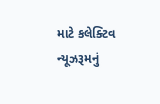માટે કલેક્ટિવ ન્યૂઝરૂમનું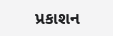પ્રકાશન